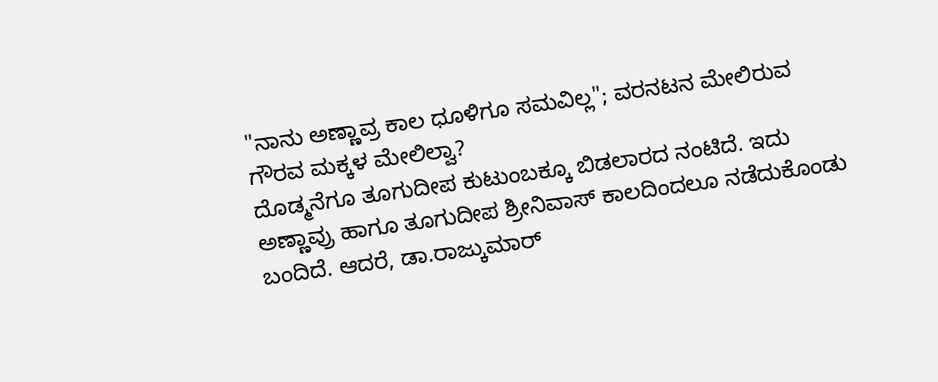"ನಾನು ಅಣ್ಣಾವ್ರ ಕಾಲ ಧೂಳಿಗೂ ಸಮವಿಲ್ಲ"; ವರನಟನ ಮೇಲಿರುವ ಗೌರವ ಮಕ್ಕಳ ಮೇಲಿಲ್ವಾ?
ದೊಡ್ಮನೆಗೂ ತೂಗುದೀಪ ಕುಟುಂಬಕ್ಕೂ ಬಿಡಲಾರದ ನಂಟಿದೆ. ಇದು ಅಣ್ಣಾವ್ರು ಹಾಗೂ ತೂಗುದೀಪ ಶ್ರೀನಿವಾಸ್ ಕಾಲದಿಂದಲೂ ನಡೆದುಕೊಂಡು ಬಂದಿದೆ. ಆದರೆ, ಡಾ.ರಾಜ್ಕುಮಾರ್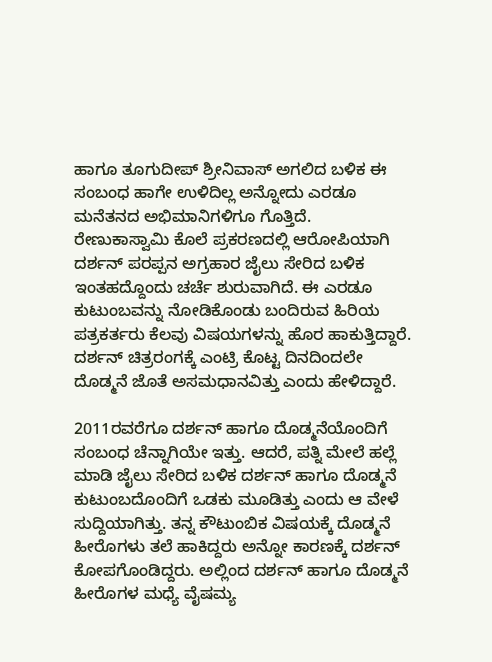ಹಾಗೂ ತೂಗುದೀಪ್ ಶ್ರೀನಿವಾಸ್ ಅಗಲಿದ ಬಳಿಕ ಈ ಸಂಬಂಧ ಹಾಗೇ ಉಳಿದಿಲ್ಲ ಅನ್ನೋದು ಎರಡೂ ಮನೆತನದ ಅಭಿಮಾನಿಗಳಿಗೂ ಗೊತ್ತಿದೆ.
ರೇಣುಕಾಸ್ವಾಮಿ ಕೊಲೆ ಪ್ರಕರಣದಲ್ಲಿ ಆರೋಪಿಯಾಗಿ ದರ್ಶನ್ ಪರಪ್ಪನ ಅಗ್ರಹಾರ ಜೈಲು ಸೇರಿದ ಬಳಿಕ ಇಂತಹದ್ದೊಂದು ಚರ್ಚೆ ಶುರುವಾಗಿದೆ. ಈ ಎರಡೂ ಕುಟುಂಬವನ್ನು ನೋಡಿಕೊಂಡು ಬಂದಿರುವ ಹಿರಿಯ ಪತ್ರಕರ್ತರು ಕೆಲವು ವಿಷಯಗಳನ್ನು ಹೊರ ಹಾಕುತ್ತಿದ್ದಾರೆ. ದರ್ಶನ್ ಚಿತ್ರರಂಗಕ್ಕೆ ಎಂಟ್ರಿ ಕೊಟ್ಟ ದಿನದಿಂದಲೇ ದೊಡ್ಮನೆ ಜೊತೆ ಅಸಮಧಾನವಿತ್ತು ಎಂದು ಹೇಳಿದ್ದಾರೆ.

2011ರವರೆಗೂ ದರ್ಶನ್ ಹಾಗೂ ದೊಡ್ಮನೆಯೊಂದಿಗೆ ಸಂಬಂಧ ಚೆನ್ನಾಗಿಯೇ ಇತ್ತು. ಆದರೆ, ಪತ್ನಿ ಮೇಲೆ ಹಲ್ಲೆ ಮಾಡಿ ಜೈಲು ಸೇರಿದ ಬಳಿಕ ದರ್ಶನ್ ಹಾಗೂ ದೊಡ್ಮನೆ ಕುಟುಂಬದೊಂದಿಗೆ ಒಡಕು ಮೂಡಿತ್ತು ಎಂದು ಆ ವೇಳೆ ಸುದ್ದಿಯಾಗಿತ್ತು. ತನ್ನ ಕೌಟುಂಬಿಕ ವಿಷಯಕ್ಕೆ ದೊಡ್ಮನೆ ಹೀರೊಗಳು ತಲೆ ಹಾಕಿದ್ದರು ಅನ್ನೋ ಕಾರಣಕ್ಕೆ ದರ್ಶನ್ ಕೋಪಗೊಂಡಿದ್ದರು. ಅಲ್ಲಿಂದ ದರ್ಶನ್ ಹಾಗೂ ದೊಡ್ಮನೆ ಹೀರೊಗಳ ಮಧ್ಯೆ ವೈಷಮ್ಯ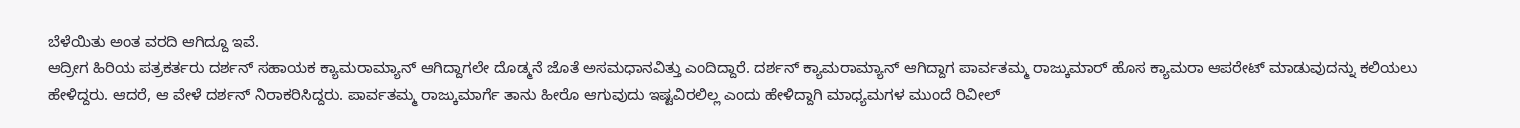ಬೆಳೆಯಿತು ಅಂತ ವರದಿ ಆಗಿದ್ದೂ ಇವೆ.
ಆದ್ರೀಗ ಹಿರಿಯ ಪತ್ರಕರ್ತರು ದರ್ಶನ್ ಸಹಾಯಕ ಕ್ಯಾಮರಾಮ್ಯಾನ್ ಆಗಿದ್ದಾಗಲೇ ದೊಡ್ಮನೆ ಜೊತೆ ಅಸಮಧಾನವಿತ್ತು ಎಂದಿದ್ದಾರೆ. ದರ್ಶನ್ ಕ್ಯಾಮರಾಮ್ಯಾನ್ ಆಗಿದ್ದಾಗ ಪಾರ್ವತಮ್ಮ ರಾಜ್ಕುಮಾರ್ ಹೊಸ ಕ್ಯಾಮರಾ ಆಪರೇಟ್ ಮಾಡುವುದನ್ನು ಕಲಿಯಲು ಹೇಳಿದ್ದರು. ಆದರೆ, ಆ ವೇಳೆ ದರ್ಶನ್ ನಿರಾಕರಿಸಿದ್ದರು. ಪಾರ್ವತಮ್ಮ ರಾಜ್ಕುಮಾರ್ಗೆ ತಾನು ಹೀರೊ ಆಗುವುದು ಇಷ್ಟವಿರಲಿಲ್ಲ ಎಂದು ಹೇಳಿದ್ದಾಗಿ ಮಾಧ್ಯಮಗಳ ಮುಂದೆ ರಿವೀಲ್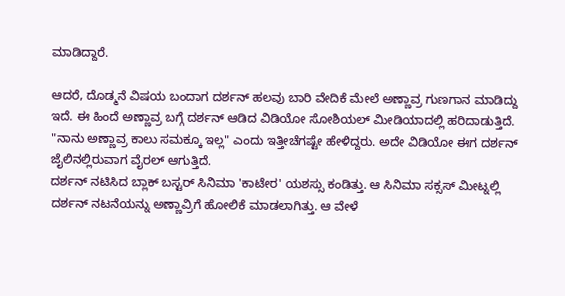ಮಾಡಿದ್ದಾರೆ.

ಆದರೆ, ದೊಡ್ಮನೆ ವಿಷಯ ಬಂದಾಗ ದರ್ಶನ್ ಹಲವು ಬಾರಿ ವೇದಿಕೆ ಮೇಲೆ ಅಣ್ಣಾವ್ರ ಗುಣಗಾನ ಮಾಡಿದ್ದು ಇದೆ. ಈ ಹಿಂದೆ ಅಣ್ಣಾವ್ರ ಬಗ್ಗೆ ದರ್ಶನ್ ಆಡಿದ ವಿಡಿಯೋ ಸೋಶಿಯಲ್ ಮೀಡಿಯಾದಲ್ಲಿ ಹರಿದಾಡುತ್ತಿದೆ. "ನಾನು ಅಣ್ಣಾವ್ರ ಕಾಲು ಸಮಕ್ಕೂ ಇಲ್ಲ" ಎಂದು ಇತ್ತೀಚೆಗಷ್ಟೇ ಹೇಳಿದ್ದರು. ಅದೇ ವಿಡಿಯೋ ಈಗ ದರ್ಶನ್ ಜೈಲಿನಲ್ಲಿರುವಾಗ ವೈರಲ್ ಆಗುತ್ತಿದೆ.
ದರ್ಶನ್ ನಟಿಸಿದ ಬ್ಲಾಕ್ ಬಸ್ಟರ್ ಸಿನಿಮಾ 'ಕಾಟೇರ' ಯಶಸ್ಸು ಕಂಡಿತ್ತು. ಆ ಸಿನಿಮಾ ಸಕ್ಸಸ್ ಮೀಟ್ನಲ್ಲಿ ದರ್ಶನ್ ನಟನೆಯನ್ನು ಅಣ್ಣಾವ್ರಿಗೆ ಹೋಲಿಕೆ ಮಾಡಲಾಗಿತ್ತು. ಆ ವೇಳೆ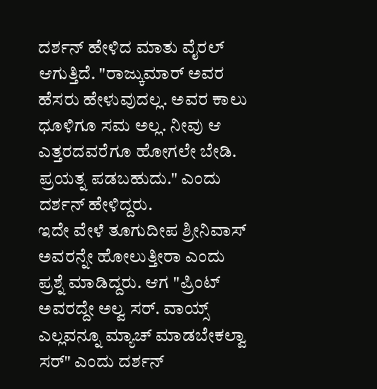ದರ್ಶನ್ ಹೇಳಿದ ಮಾತು ವೈರಲ್ ಆಗುತ್ತಿದೆ. "ರಾಜ್ಕುಮಾರ್ ಅವರ ಹೆಸರು ಹೇಳುವುದಲ್ಲ. ಅವರ ಕಾಲು ಧೂಳಿಗೂ ಸಮ ಅಲ್ಲ. ನೀವು ಆ ಎತ್ತರದವರೆಗೂ ಹೋಗಲೇ ಬೇಡಿ. ಪ್ರಯತ್ನ ಪಡಬಹುದು." ಎಂದು ದರ್ಶನ್ ಹೇಳಿದ್ದರು.
ಇದೇ ವೇಳೆ ತೂಗುದೀಪ ಶ್ರೀನಿವಾಸ್ ಅವರನ್ನೇ ಹೋಲುತ್ತೀರಾ ಎಂದು ಪ್ರಶ್ನೆ ಮಾಡಿದ್ದರು. ಆಗ "ಪ್ರಿಂಟ್ ಅವರದ್ದೇ ಅಲ್ವ ಸರ್. ವಾಯ್ಸ್ ಎಲ್ಲವನ್ನೂ ಮ್ಯಾಚ್ ಮಾಡಬೇಕಲ್ವಾ ಸರ್" ಎಂದು ದರ್ಶನ್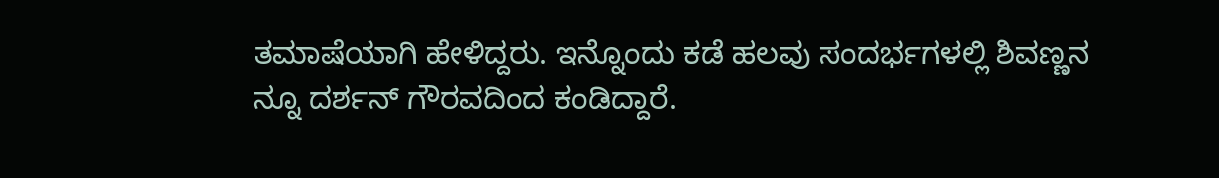ತಮಾಷೆಯಾಗಿ ಹೇಳಿದ್ದರು. ಇನ್ನೊಂದು ಕಡೆ ಹಲವು ಸಂದರ್ಭಗಳಲ್ಲಿ ಶಿವಣ್ಣನ ನ್ನೂ ದರ್ಶನ್ ಗೌರವದಿಂದ ಕಂಡಿದ್ದಾರೆ.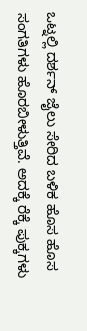ಒಟ್ನಲ್ಲಿ ದರ್ಶನ್ ಜೈಲು ಸೇರಿದ ಬಳಿಕ ಹೊಸ ಹೊಸ ಸಂಗತಿಗಳು ಹೊರಬೀಳುತ್ತಿವೆ. ಅದಕ್ಕೆ ರೆಕ್ಕೆ ಪುಕ್ಕಗಳು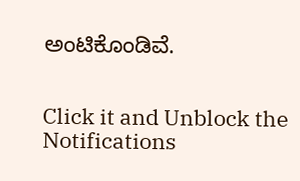ಅಂಟಿಕೊಂಡಿವೆ.


Click it and Unblock the Notifications